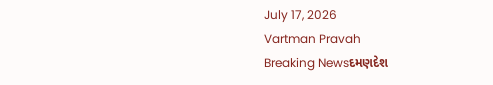July 17, 2026
Vartman Pravah
Breaking Newsદમણદેશ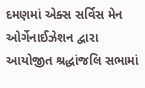દમણમાં એક્‍સ સર્વિસ મેન ઓર્ગેનાઈઝેશન દ્વારા આયોજીત શ્રદ્ધાંજલિ સભામાં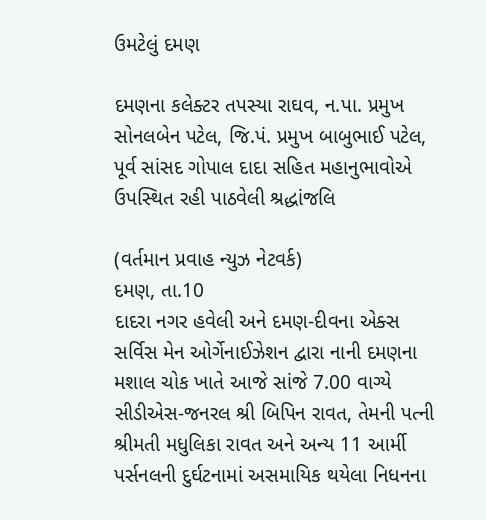ઉમટેલું દમણ

દમણના કલેક્‍ટર તપસ્‍યા રાઘવ, ન.પા. પ્રમુખ સોનલબેન પટેલ, જિ.પં. પ્રમુખ બાબુભાઈ પટેલ, પૂર્વ સાંસદ ગોપાલ દાદા સહિત મહાનુભાવોએ ઉપસ્‍થિત રહી પાઠવેલી શ્રદ્ધાંજલિ

(વર્તમાન પ્રવાહ ન્‍યુઝ નેટવર્ક)
દમણ, તા.10
દાદરા નગર હવેલી અને દમણ-દીવના એક્‍સ સર્વિસ મેન ઓર્ગેનાઈઝેશન દ્વારા નાની દમણના મશાલ ચોક ખાતે આજે સાંજે 7.00 વાગ્‍યે સીડીએસ-જનરલ શ્રી બિપિન રાવત, તેમની પત્‍ની શ્રીમતી મધુલિકા રાવત અને અન્‍ય 11 આર્મી પર્સનલની દુર્ઘટનામાં અસમાયિક થયેલા નિધનના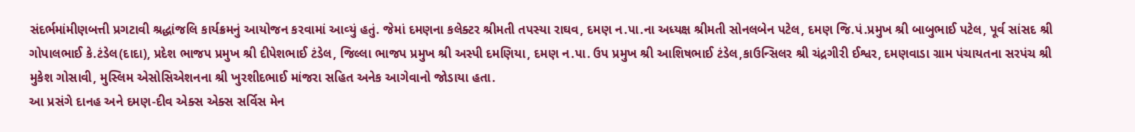સંદર્ભમાંમીણબત્તી પ્રગટાવી શ્રદ્ધાંજલિ કાર્યક્રમનું આયોજન કરવામાં આવ્‍યું હતું. જેમાં દમણના કલેક્‍ટર શ્રીમતી તપસ્‍યા રાઘવ, દમણ ન.પા.ના અધ્‍યક્ષ શ્રીમતી સોનલબેન પટેલ, દમણ જિ.પં.પ્રમુખ શ્રી બાબુભાઈ પટેલ, પૂર્વ સાંસદ શ્રી ગોપાલભાઈ કે.ટંડેલ(દાદા), પ્રદેશ ભાજપ પ્રમુખ શ્રી દીપેશભાઈ ટંડેલ, જિલ્લા ભાજપ પ્રમુખ શ્રી અસ્‍પી દમણિયા, દમણ ન.પા. ઉપ પ્રમુખ શ્રી આશિષભાઈ ટંડેલ,કાઉન્‍સિલર શ્રી ચંદ્રગીરી ઈશ્વર, દમણવાડા ગ્રામ પંચાયતના સરપંચ શ્રી મુકેશ ગોસાવી, મુસ્‍લિમ એસોસિએશનના શ્રી ખુરશીદભાઈ માંજરા સહિત અનેક આગેવાનો જોડાયા હતા.
આ પ્રસંગે દાનહ અને દમણ-દીવ એક્‍સ એક્‍સ સર્વિસ મેન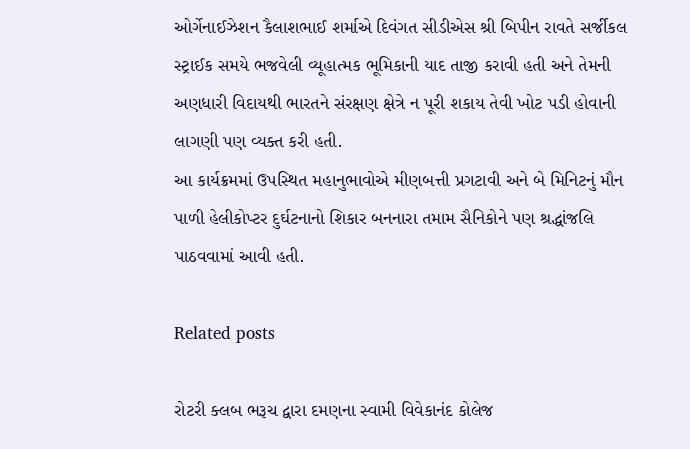ઓર્ગેનાઈઝેશન કૈલાશભાઈ શર્માએ દિવંગત સીડીએસ શ્રી બિપીન રાવતે સર્જીકલ સ્‍ટ્રાઈક સમયે ભજવેલી વ્‍યૂહાત્‍મક ભૂમિકાની યાદ તાજી કરાવી હતી અને તેમની અણધારી વિદાયથી ભારતને સંરક્ષણ ક્ષેત્રે ન પૂરી શકાય તેવી ખોટ પડી હોવાની લાગણી પણ વ્‍યક્‍ત કરી હતી.
આ કાર્યક્રમમાં ઉપસ્‍થિત મહાનુભાવોએ મીણબત્તી પ્રગટાવી અને બે મિનિટનું મૌન પાળી હેલીકોપ્‍ટર દુર્ઘટનાનો શિકાર બનનારા તમામ સૈનિકોને પણ શ્રદ્ધાંજલિ પાઠવવામાં આવી હતી.

Related posts

રોટરી ક્‍લબ ભરૂચ દ્વારા દમણના સ્‍વામી વિવેકાનંદ કોલેજ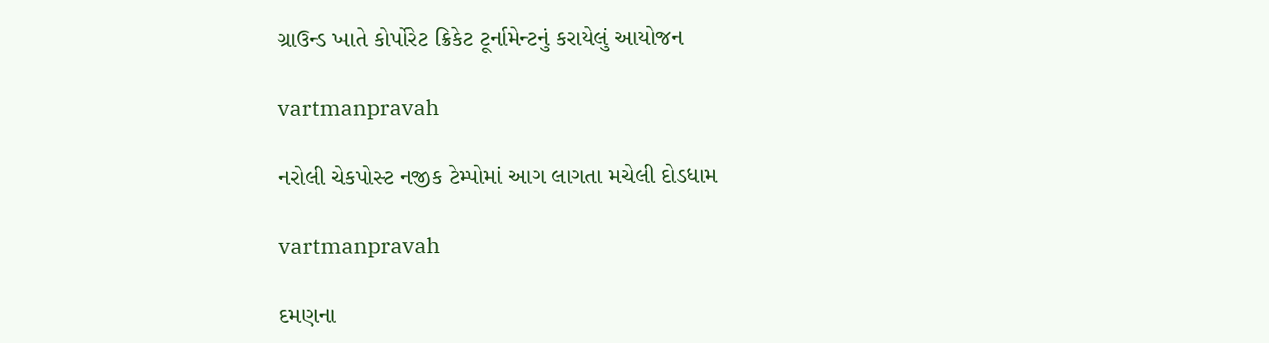ગ્રાઉન્‍ડ ખાતે કોર્પોરેટ ક્રિકેટ ટૂર્નામેન્‍ટનું કરાયેલું આયોજન

vartmanpravah

નરોલી ચેકપોસ્‍ટ નજીક ટેમ્‍પોમાં આગ લાગતા મચેલી દોડધામ

vartmanpravah

દમણના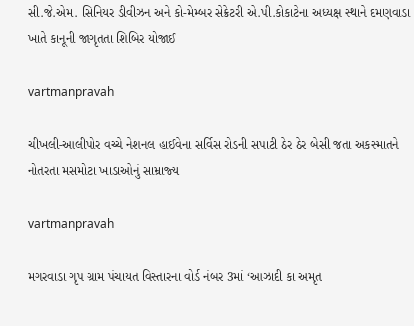સી.જે.એમ. સિનિયર ડીવીઝન અને કો-મેમ્‍બર સેક્રેટરી એ.પી.કોકાટેના અધ્‍યક્ષ સ્‍થાને દમણવાડા ખાતે કાનૂની જાગૃતતા શિબિર યોજાઈ

vartmanpravah

ચીખલી-આલીપોર વચ્‍ચે નેશનલ હાઈવેના સર્વિસ રોડની સપાટી ઠેર ઠેર બેસી જતા અકસ્‍માતને નોતરતા મસમોટા ખાડાઓનું સામ્રાજ્‍ય

vartmanpravah

મગરવાડા ગૃપ ગ્રામ પંચાયત વિસ્‍તારના વોર્ડ નંબર 3માં ‘આઝાદી કા અમૃત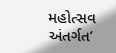મહોત્‍સવ અંતર્ગત’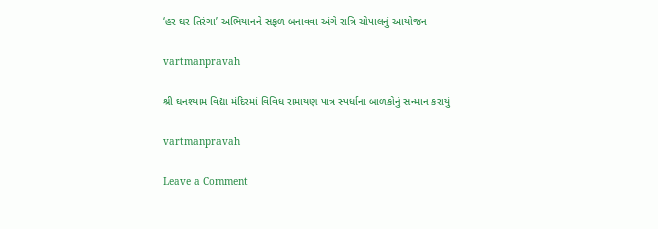‘હર ઘર તિરંગા’ અભિયાનને સફળ બનાવવા અંગે રાત્રિ ચોપાલનું આયોજન

vartmanpravah

શ્રી ઘનશ્‍યામ વિદ્યા મંદિરમાં વિવિધ રામાયણ પાત્ર સ્‍પર્ધાના બાળકોનું સન્‍માન કરાયું

vartmanpravah

Leave a Comment